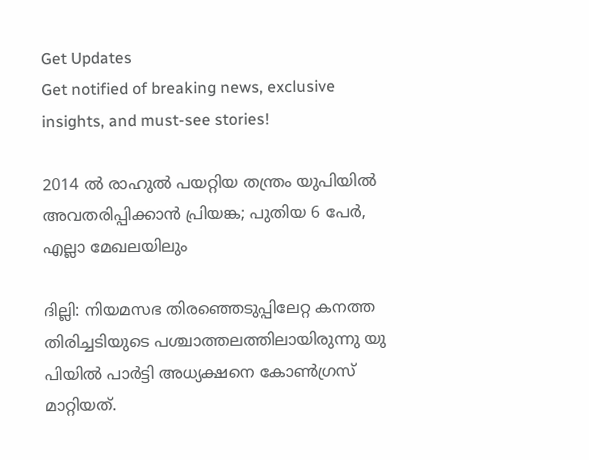Get Updates
Get notified of breaking news, exclusive insights, and must-see stories!

2014 ൽ രാഹുൽ പയറ്റിയ തന്ത്രം യുപിയിൽ അവതരിപ്പിക്കാൻ പ്രിയങ്ക; പുതിയ 6 പേർ, എല്ലാ മേഖലയിലും

ദില്ലി: നിയമസഭ തിരഞ്ഞെടുപ്പിലേറ്റ കനത്ത തിരിച്ചടിയുടെ പശ്ചാത്തലത്തിലായിരുന്നു യു പിയിൽ പാർട്ടി അധ്യക്ഷനെ കോൺഗ്രസ് മാറ്റിയത്.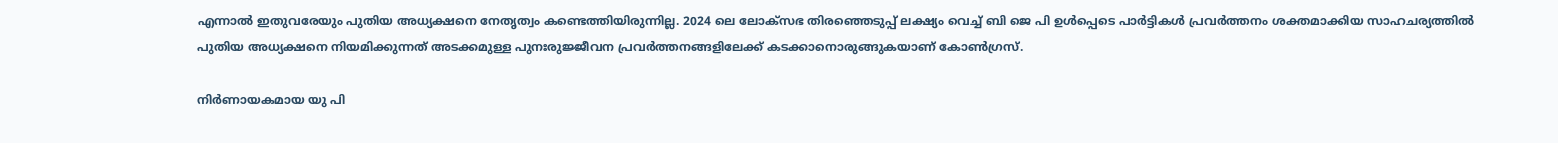എന്നാൽ ഇതുവരേയും പുതിയ അധ്യക്ഷനെ നേതൃത്വം കണ്ടെത്തിയിരുന്നില്ല. 2024 ലെ ലോക്സഭ തിരഞ്ഞെടുപ്പ് ലക്ഷ്യം വെച്ച് ബി ജെ പി ഉൾപ്പെടെ പാർട്ടികൾ പ്രവർത്തനം ശക്തമാക്കിയ സാഹചര്യത്തിൽ പുതിയ അധ്യക്ഷനെ നിയമിക്കുന്നത് അടക്കമുള്ള പുനഃരുജ്ജീവന പ്രവർത്തനങ്ങളിലേക്ക് കടക്കാനൊരുങ്ങുകയാണ് കോൺഗ്രസ്.

നിർണായകമായ യു പി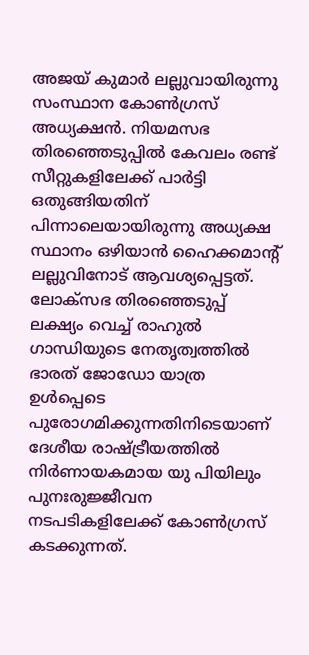അജയ് കുമാർ ലല്ലുവായിരുന്നു സംസ്ഥാന കോൺഗ്രസ് അധ്യക്ഷൻ. നിയമസഭ തിരഞ്ഞെടുപ്പിൽ കേവലം രണ്ട് സീറ്റുകളിലേക്ക് പാർട്ടി ഒതുങ്ങിയതിന് പിന്നാലെയായിരുന്നു അധ്യക്ഷ സ്ഥാനം ഒഴിയാൻ ഹൈക്കമാന്റ് ലല്ലുവിനോട് ആവശ്യപ്പെട്ടത്. ലോക്സഭ തിരഞ്ഞെടുപ്പ് ലക്ഷ്യം വെച്ച് രാഹുൽ ഗാന്ധിയുടെ നേതൃത്വത്തിൽ ഭാരത് ജോഡോ യാത്ര ഉൾപ്പെടെ പുരോഗമിക്കുന്നതിനിടെയാണ് ദേശീയ രാഷ്ട്രീയത്തിൽ നിർണായകമായ യു പിയിലും പുനഃരുജ്ജീവന നടപടികളിലേക്ക് കോൺഗ്രസ് കടക്കുന്നത്.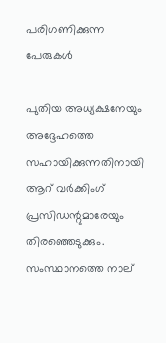പരിഗണിക്കുന്ന പേരുകൾ

പുതിയ അധ്യക്ഷനേയും അദ്ദേഹത്തെ സഹായിക്കുന്നതിനായി ആറ് വർക്കിംഗ് പ്രസിഡന്റുമാരേയും തിരഞ്ഞെടുക്കും. സംസ്ഥാനത്തെ നാല്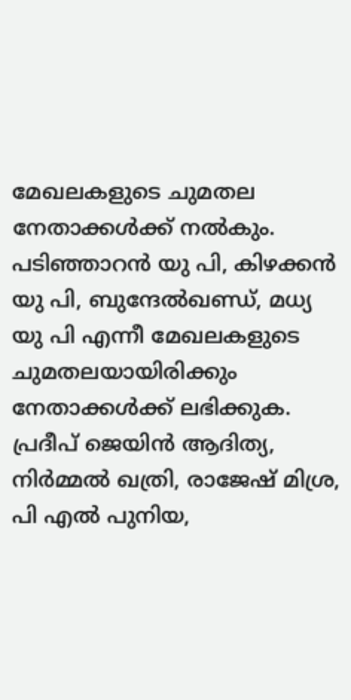മേഖലകളുടെ ചുമതല നേതാക്കൾക്ക് നൽകും. പടിഞ്ഞാറന്‍ യു പി, കിഴക്കന്‍ യു പി, ബുന്ദേല്‍ഖണ്ഡ്, മധ്യ യു പി എന്നീ മേഖലകളുടെ ചുമതലയായിരിക്കും നേതാക്കൾക്ക് ലഭിക്കുക. പ്രദീപ് ജെയിൻ ആദിത്യ, നിർമ്മൽ ഖത്രി, രാജേഷ് മിശ്ര, പി എൽ പുനിയ,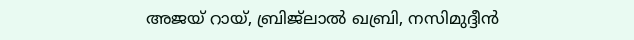അജയ് റായ്, ബ്രിജ്‌ലാൽ ഖബ്രി, നസിമുദ്ദീൻ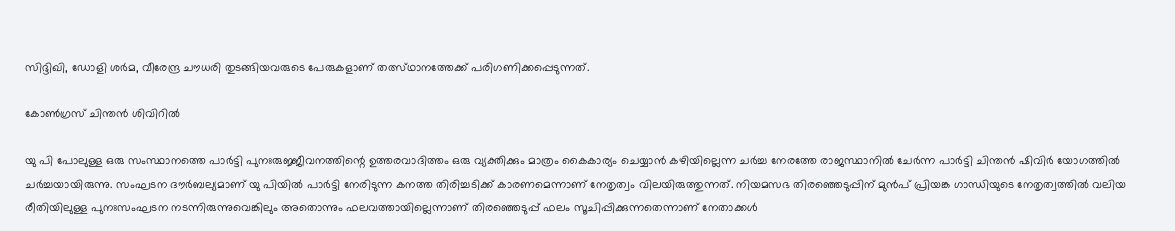സിദ്ദിഖി, ഡോളി ശർമ, വീരേന്ദ്ര ചൗധരി തുടങ്ങിയവരുടെ പേരുകളാണ് തത്സ്ഥാനത്തേക്ക് പരിഗണിക്കപ്പെടുന്നത്.

കോൺ‌ഗ്രസ് ചിന്തൻ ശിവിറിൽ

യു പി പോലുള്ള ഒരു സംസ്ഥാനത്തെ പാർട്ടി പുനഃരുജ്ജീവനത്തിന്റെ ഉത്തരവാദിത്തം ഒരു വ്യക്തിക്കും മാത്രം കൈകാര്യം ചെയ്യാൻ കഴിയില്ലെന്ന ചർച്ച നേരത്തേ രാജസ്ഥാനിൽ ചേർന്ന പാർട്ടി ചിന്തൻ ഷിവിർ യോഗത്തിൽ ചർച്ചയായിരുന്നു. സംഘടന ദൗർബല്യമാണ് യു പിയിൽ പാർട്ടി നേരിടുന്ന കനത്ത തിരിച്ചടിക്ക് കാരണമെന്നാണ് നേതൃത്വം വിലയിരുത്തുന്നത്. നിയമസഭ തിരഞ്ഞെടുപ്പിന് മുൻപ് പ്രിയങ്ക ഗാന്ധിയുടെ നേതൃത്വത്തിൽ വലിയ രീതിയിലുള്ള പുനഃസംഘടന നടന്നിരുന്നുവെങ്കിലും അതൊന്നും ഫലവത്തായില്ലെന്നാണ് തിരഞ്ഞെടുപ്പ് ഫലം സൂചിപ്പിക്കുന്നതെന്നാണ് നേതാക്കൾ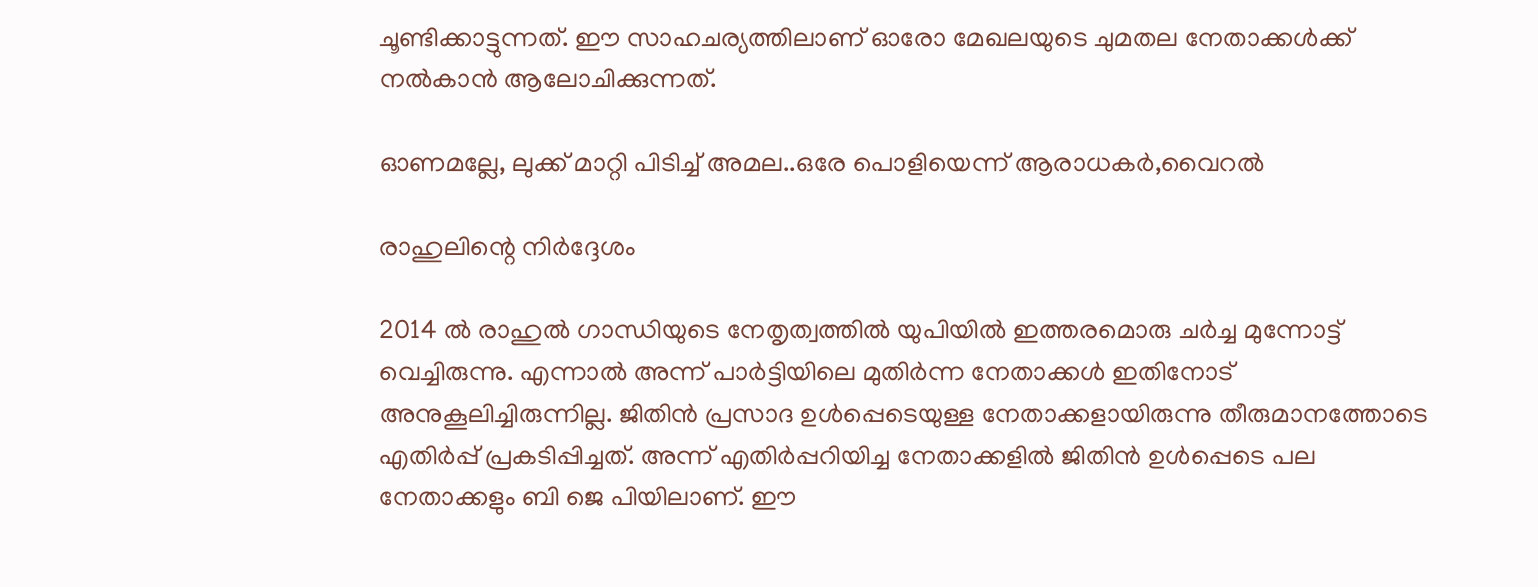ചൂണ്ടിക്കാട്ടുന്നത്. ഈ സാഹചര്യത്തിലാണ് ഓരോ മേഖലയുടെ ചുമതല നേതാക്കൾക്ക് നൽകാൻ ആലോചിക്കുന്നത്.

ഓണമല്ലേ, ലുക്ക് മാറ്റി പിടിച്ച് അമല..ഒരേ പൊളിയെന്ന് ആരാധകർ,വൈറൽ

രാഹുലിന്റെ നിർദ്ദേശം

2014 ൽ രാഹുൽ ഗാന്ധിയുടെ നേതൃത്വത്തിൽ യുപിയിൽ ഇത്തരമൊരു ചർച്ച മുന്നോട്ട് വെച്ചിരുന്നു. എന്നാൽ അന്ന് പാർട്ടിയിലെ മുതിർന്ന നേതാക്കൾ ഇതിനോട് അനുകൂലിച്ചിരുന്നില്ല. ജിതിൻ പ്രസാദ ഉൾപ്പെടെയുള്ള നേതാക്കളായിരുന്നു തീരുമാനത്തോടെ എതിർപ്പ് പ്രകടിപ്പിച്ചത്. അന്ന് എതിർപ്പറിയിച്ച നേതാക്കളിൽ ജിതിൻ ഉൾപ്പെടെ പല നേതാക്കളും ബി ജെ പിയിലാണ്. ഈ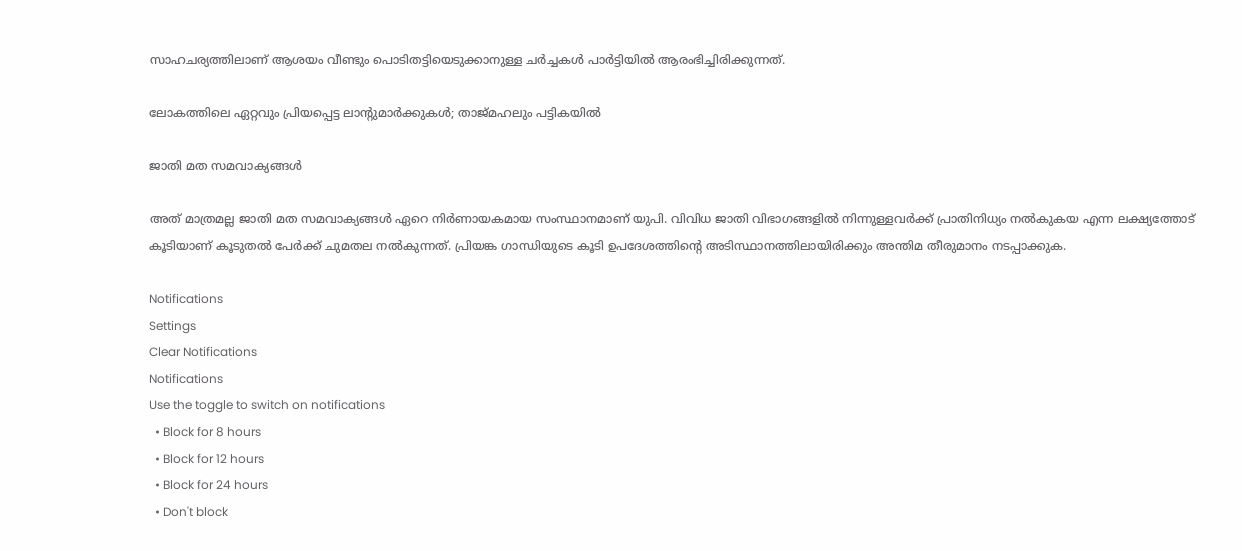സാഹചര്യത്തിലാണ് ആശയം വീണ്ടും പൊടിതട്ടിയെടുക്കാനുള്ള ചർച്ചകൾ പാർട്ടിയിൽ ആരംഭിച്ചിരിക്കുന്നത്.

ലോകത്തിലെ ഏറ്റവും പ്രിയപ്പെട്ട ലാന്റുമാർക്കുകൾ; താജ്മഹലും പട്ടികയിൽ

ജാതി മത സമവാക്യങ്ങൾ

അത് മാത്രമല്ല ജാതി മത സമവാക്യങ്ങൾ ഏറെ നിർണായകമായ സംസ്ഥാനമാണ് യുപി. വിവിധ ജാതി വിഭാഗങ്ങളിൽ നിന്നുള്ളവർക്ക് പ്രാതിനിധ്യം നൽകുകയ എന്ന ലക്ഷ്യത്തോട് കൂടിയാണ് കൂടുതൽ പേർക്ക് ചുമതല നൽകുന്നത്. പ്രിയങ്ക ഗാന്ധിയുടെ കൂടി ഉപദേശത്തിന്റെ അടിസ്ഥാനത്തിലായിരിക്കും അന്തിമ തീരുമാനം നടപ്പാക്കുക.

Notifications
Settings
Clear Notifications
Notifications
Use the toggle to switch on notifications
  • Block for 8 hours
  • Block for 12 hours
  • Block for 24 hours
  • Don't block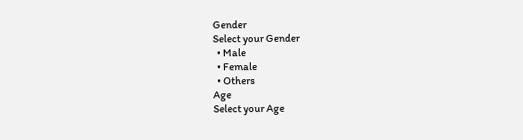Gender
Select your Gender
  • Male
  • Female
  • Others
Age
Select your Age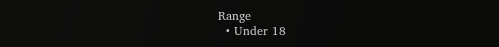Range
  • Under 18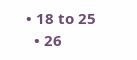• 18 to 25
  • 26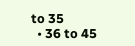to 35
  • 36 to 45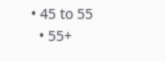• 45 to 55
  • 55+